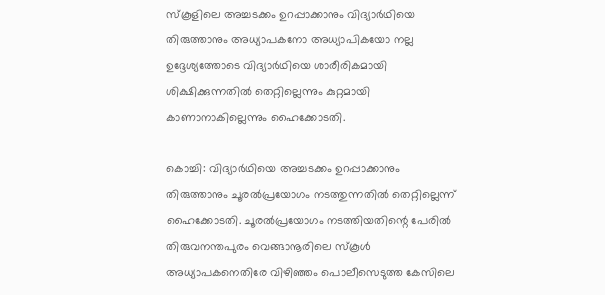സ്‌കൂളിലെ അച്ചടക്കം ഉറപ്പാക്കാനും വിദ്യാർഥിയെ തിരുത്താനും അധ്യാപകനോ അധ്യാപികയോ നല്ല ഉദ്ദേശ്യത്തോടെ വിദ്യാർഥിയെ ശാരീരികമായി ശിക്ഷിക്കുന്നതിൽ തെറ്റില്ലെന്നും കുറ്റമായി കാണാനാകില്ലെന്നും ഹൈക്കോടതി.

കൊച്ചി: വിദ്യാർഥിയെ അച്ചടക്കം ഉറപ്പാക്കാനും തിരുത്താനും ചൂരൽപ്രയോഗം നടത്തുന്നതിൽ തെറ്റില്ലെന്ന് ഹൈക്കോടതി. ചൂരൽപ്രയോഗം നടത്തിയതിന്റെ പേരിൽ തിരുവനന്തപുരം വെങ്ങാനൂരിലെ സ്‌കൂൾ അധ്യാപകനെതിരേ വിഴിഞ്ഞം പൊലീസെടുത്ത കേസിലെ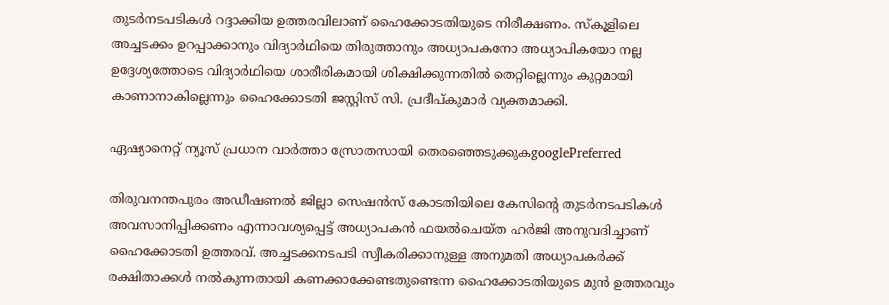തുടർനടപടികൾ റദ്ദാക്കിയ ഉത്തരവിലാണ് ഹൈക്കോടതിയുടെ നിരീക്ഷണം. സ്‌കൂളിലെ അച്ചടക്കം ഉറപ്പാക്കാനും വിദ്യാർഥിയെ തിരുത്താനും അധ്യാപകനോ അധ്യാപികയോ നല്ല ഉദ്ദേശ്യത്തോടെ വിദ്യാർഥിയെ ശാരീരികമായി ശിക്ഷിക്കുന്നതിൽ തെറ്റില്ലെന്നും കുറ്റമായി കാണാനാകില്ലെന്നും ഹൈക്കോടതി ജസ്റ്റിസ് സി. പ്രദീപ്കുമാർ വ്യക്തമാക്കി.

ഏഷ്യാനെറ്റ് ന്യൂസ് പ്രധാന വാർത്താ സ്രോതസായി തെരഞ്ഞെടുക്കുകgooglePreferred

തിരുവനന്തപുരം അഡീഷണൽ ജില്ലാ സെഷൻസ് കോടതിയിലെ കേസിന്റെ തുടർനടപടികൾ അവസാനിപ്പിക്കണം എന്നാവശ്യപ്പെട്ട് അധ്യാപകൻ ഫയൽചെയ്ത ഹർജി അനുവദിച്ചാണ് ഹൈക്കോടതി ഉത്തരവ്. അച്ചടക്കനടപടി സ്വീകരിക്കാനുള്ള അനുമതി അധ്യാപകർക്ക് രക്ഷിതാക്കൾ നൽകുന്നതായി കണക്കാക്കേണ്ടതുണ്ടെന്ന ഹൈക്കോടതിയുടെ മുൻ ഉത്തരവും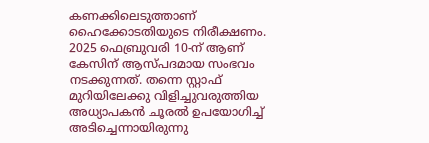കണക്കിലെടുത്താണ് ഹൈക്കോടതിയുടെ നിരീക്ഷണം. 2025 ഫെബ്രുവരി 10-ന് ആണ് കേസിന് ആസ്പദമായ സംഭവം നടക്കുന്നത്. തന്നെ സ്റ്റാഫ് മുറിയിലേക്കു വിളിച്ചുവരുത്തിയ അധ്യാപകൻ ചൂരൽ ഉപയോഗിച്ച് അടിച്ചെന്നായിരുന്നു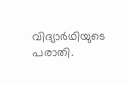വിദ്യാർഥിയുടെ പരാതി.